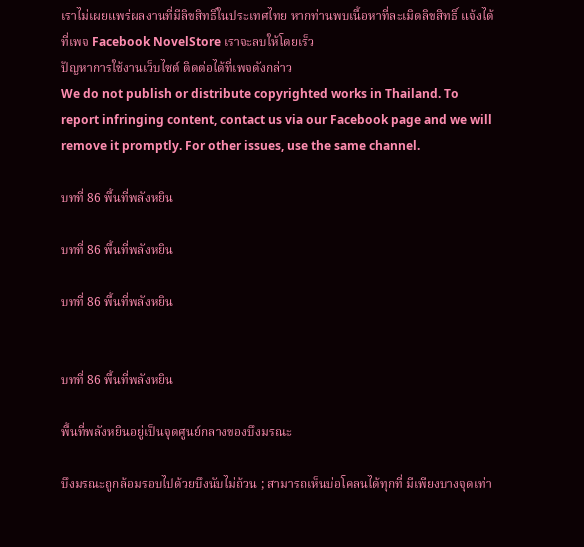เราไม่เผยแพร่ผลงานที่มีลิขสิทธิ์ในประเทศไทย หากท่านพบเนื้อหาที่ละเมิดลิขสิทธิ์ แจ้งได้ที่เพจ Facebook NovelStore เราจะลบให้โดยเร็ว
ปัญหาการใช้งานเว็บไซต์ ติดต่อได้ที่เพจดังกล่าว
We do not publish or distribute copyrighted works in Thailand. To report infringing content, contact us via our Facebook page and we will remove it promptly. For other issues, use the same channel.

บทที่ 86 พื้นที่พลังหยิน

บทที่ 86 พื้นที่พลังหยิน

บทที่ 86 พื้นที่พลังหยิน


บทที่ 86 พื้นที่พลังหยิน

พื้นที่พลังหยินอยู่เป็นจุดศูนย์กลางของบึงมรณะ

บึงมรณะถูกล้อมรอบไปด้วยบึงนับไม่ถ้วน ; สามารถเห็นบ่อโคลนได้ทุกที่ มีเพียงบางจุดเท่า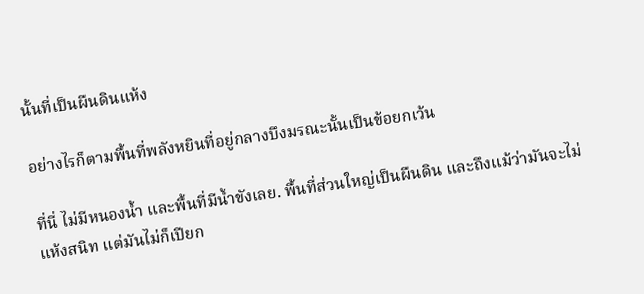นั้นที่เป็นผืนดินแห้ง

อย่างไรก็ตามพื้นที่พลังหยินที่อยู่กลางบึงมรณะนั้นเป็นข้อยกเว้น

ที่นี่ ไม่มีหนองน้ำ และพื้นที่มีน้ำขังเลย. พื้นที่ส่วนใหญ่เป็นผืนดิน และถึงแม้ว่ามันจะไม่แห้งสนิท แต่มันไม่ก็เปียก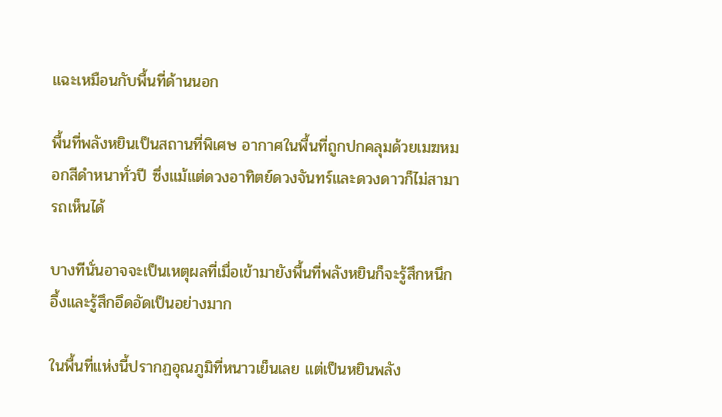แฉะเหมือนกับพื้นที่ด้านนอก

พื้นที่พลังหยินเป็นสถานที่พิเศษ อากาศในพื้นที่ถูกปกคลุมด้วยเมฆหมอกสีดำหนาทั่วปี ซึ่งแม้แต่ดวงอาทิตย์ดวงจันทร์และดวงดาวก็ไม่สามารถเห็นได้

บางทีนั่นอาจจะเป็นเหตุผลที่เมื่อเข้ามายังพื้นที่พลังหยินก็จะรู้สึกหนึกอึ้งและรู้สึกอึดอัดเป็นอย่างมาก

ในพื้นที่แห่งนี้ปรากฏอุณภูมิที่หนาวเย็นเลย แต่เป็นหยินพลัง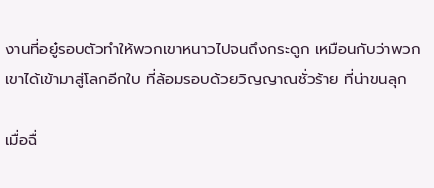งานที่อยู๋รอบตัวทำให้พวกเขาหนาวไปจนถึงกระดูก เหมือนกับว่าพวกเขาได้เข้ามาสู่โลกอีกใบ ที่ล้อมรอบด้วยวิญญาณชั่วร้าย ที่น่าขนลุก

เมื่อฉื่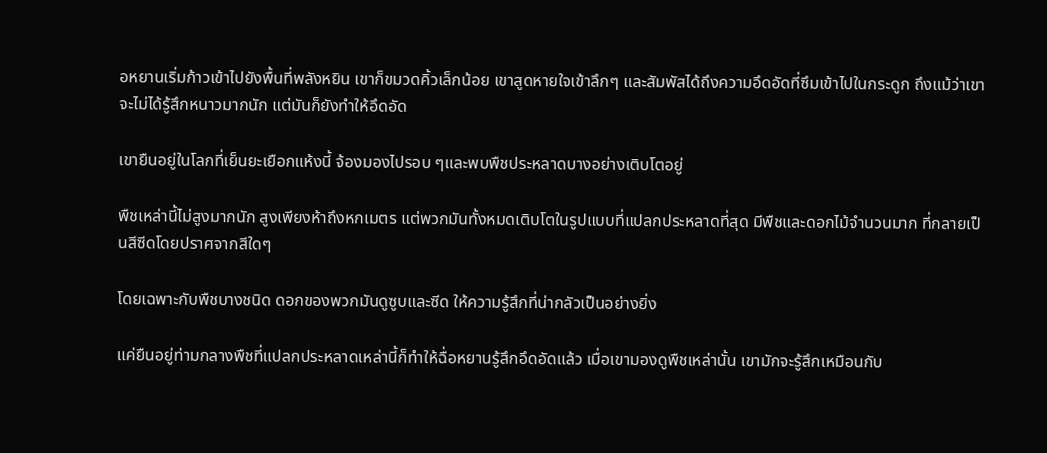อหยานเริ่มก้าวเข้าไปยังพื้นที่พลังหยิน เขาก็ขมวดคิ้วเล็กน้อย เขาสูดหายใจเข้าลึกๆ และสัมพัสได้ถึงความอึดอัดที่ซึมเข้าไปในกระดูก ถึงแม้ว่าเขาจะไม่ได้รู้สึกหนาวมากนัก แต่มันก็ยังทำให้อึดอัด

เขายืนอยู่ในโลกที่เย็นยะเยือกแห้งนี้ จ้องมองไปรอบ ๆและพบพืชประหลาดบางอย่างเติบโตอยู่

พืชเหล่านี้ไม่สูงมากนัก สูงเพียงห้าถึงหกเมตร แต่พวกมันทั้งหมดเติบโตในรูปแบบที่แปลกประหลาดที่สุด มีพืชและดอกไม้จำนวนมาก ที่กลายเป็นสีซีดโดยปราศจากสีใดๆ

โดยเฉพาะกับพืชบางชนิด ดอกของพวกมันดูซูบและซีด ให้ความรู้สึกที่น่ากลัวเป็นอย่างยิ่ง

แค่ยืนอยู่ท่ามกลางพืชที่แปลกประหลาดเหล่านี้ก็ทำให้ฉื่อหยานรู้สึกอึดอัดแล้ว เมื่อเขามองดูพืชเหล่านั้น เขามักจะรู้สึกเหมือนกับ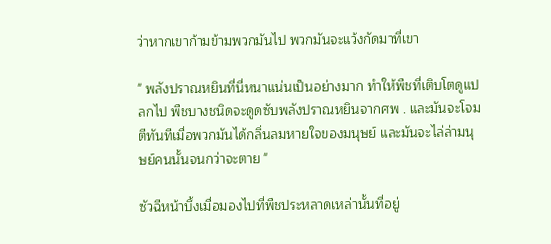ว่าหากเขาก้ามข้ามพวกมันไป พวกมันจะแว้งกัดมาที่เขา

" พลังปราณหยินที่นี่หนาแน่นเป็นอย่างมาก ทำให้พืชที่เติบโตดูแปลกไป พืชบางชนิดจะดูดซับพลังปราณหยินจากศพ . และมันจะโจมตีทันทีเมื่อพวกมันได้กลิ่นลมหายใจของมนุษย์ และมันจะไล่ล่ามนุษย์คนนั้นจนกว่าจะตาย "

ซัวฉีหน้าบึ้งเมื่อมองไปที่พืชประหลาดเหล่านั้นที่อยู่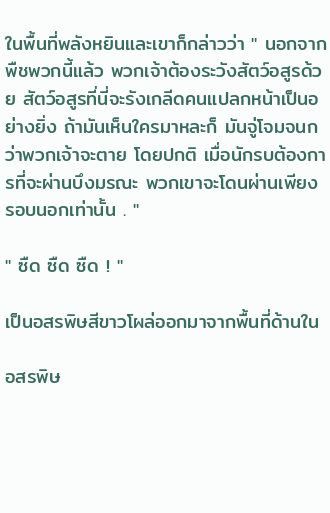ในพื้นที่พลังหยินและเขาก็กล่าวว่า " นอกจากพืชพวกนี้แล้ว พวกเจ้าต้องระวังสัตว์อสูรด้วย สัตว์อสูรที่นี่จะรังเกลีดคนแปลกหน้าเป็นอย่างยิ่ง ถ้ามันเห็นใครมาหละก็ มันจู่โจมจนกว่าพวกเจ้าจะตาย โดยปกติ เมื่อนักรบต้องการที่จะผ่านบึงมรณะ พวกเขาจะโดนผ่านเพียงรอบนอกเท่านั้น . "

" ซืด ซืด ซืด ! "

เป็นอสรพิษสีขาวโผล่ออกมาจากพื้นที่ด้านใน

อสรพิษ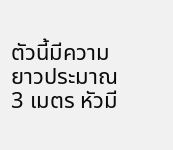ตัวนี้มีความยาวประมาณ 3 เมตร หัวมี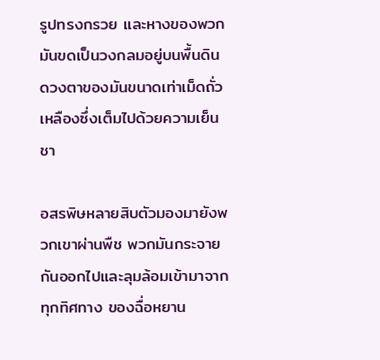รูปทรงกรวย และหางของพวกมันขดเป็นวงกลมอยู่บนพื้นดิน ดวงตาของมันขนาดเท่าเม็ดถั่วเหลืองซึ่งเต็มไปด้วยความเย็นชา

อสรพิษหลายสิบตัวมองมายังพวกเขาผ่านพืช พวกมันกระจายกันออกไปและลุมล้อมเข้ามาจากทุกทิศทาง ของฉื่อหยาน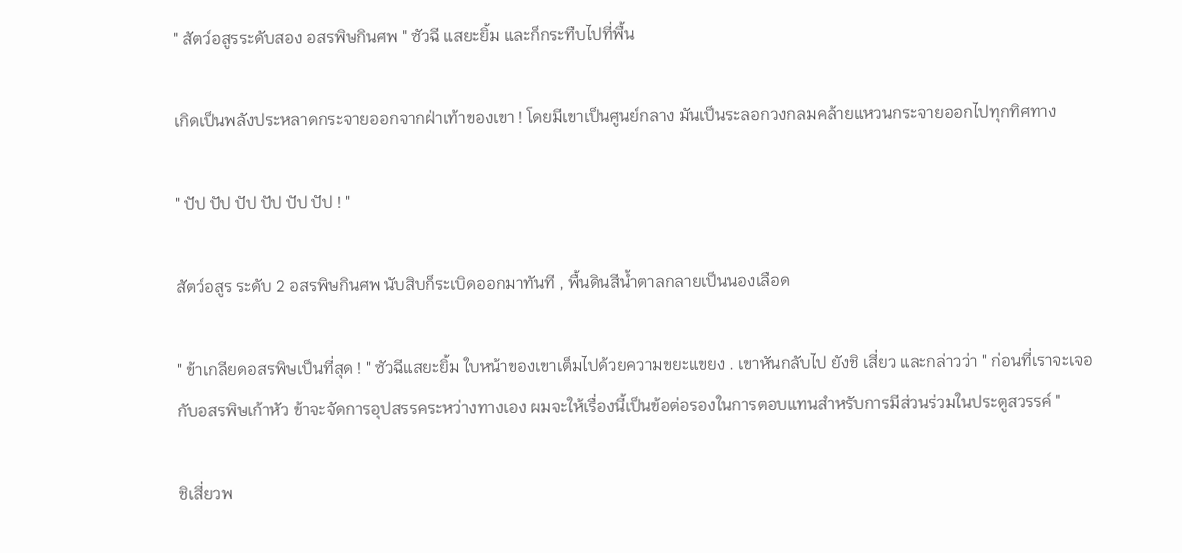" สัตว์อสูรระดับสอง อสรพิษกินศพ " ซัวฉี แสยะยิ้ม และก็กระทืบไปที่พื้น

เกิดเป็นพลังประหลาดกระจายออกจากฝ่าเท้าของเขา ! โดยมีเขาเป็นศูนย์กลาง มันเป็นระลอกวงกลมคล้ายแหวนกระจายออกไปทุกทิศทาง

" ปัป ปัป ปัป ปัป ปัป ปัป ! "

สัตว์อสูร ระดับ 2 อสรพิษกินศพ นับสิบก็ระเบิดออกมาทันที , พื้นดินสีน้ำตาลกลายเป็นนองเลือด

" ข้าเกลียดอสรพิษเป็นที่สุด ! " ซัวฉีแสยะยิ้ม ใบหน้าของเขาเต็มไปด้วยความขยะแขยง . เขาหันกลับไป ยังชิ เสี่ยว และกล่าวว่า " ก่อนที่เราจะเจอกับอสรพิษเก้าหัว ข้าจะจัดการอุปสรรคระหว่างทางเอง ผมจะให้เรื่องนี้เป็นข้อต่อรองในการตอบแทนสำหรับการมีส่วนร่วมในประตูสวรรค์ "

ชิเสี่ยวพ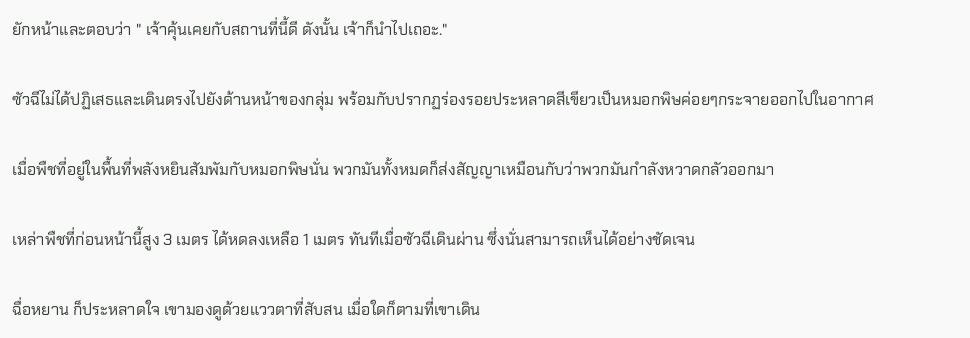ยักหน้าและตอบว่า " เจ้าคุ้นเคยกับสถานที่นี้ดี ดังนั้น เจ้าก็นำไปเถอะ."

ซัวฉีไม่ได้ปฏิเสธและเดินตรงไปยังด้านหน้าของกลุ่ม พร้อมกับปรากฏร่องรอยประหลาดสีเขียวเป็นหมอกพิษค่อยๆกระจายออกไปในอากาศ

เมื่อพืชที่อยู่ในพื้นที่พลังหยินสัมพัมกับหมอกพิษนั่น พวกมันทั้งหมดก็ส่งสัญญาเหมือนกับว่าพวกมันกำลังหวาดกลัวออกมา

เหล่าพืชที่ก่อนหน้านี้สูง 3 เมตร ได้หดลงเหลือ 1 เมตร ทันทีเมื่อซัวฉีเดินผ่าน ซึ่งนั่นสามารถเห็นได้อย่างชัดเจน

ฉื่อหยาน ก็ประหลาดใจ เขามองดูด้วยแววตาที่สับสน เมื่อใดก็ตามที่เขาเดิน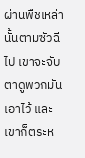ผ่านพืชเหล่านั้นตามซัวฉีไป เขาจะจับตาดูพวกมันเอาไว้ และเขาก็ตระห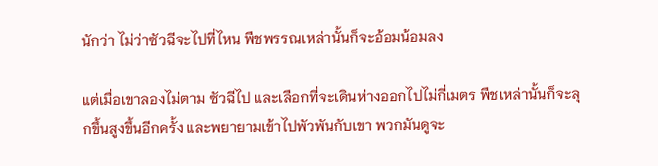นักว่า ไม่ว่าซัวฉีจะไปที่ไหน พืชพรรณเหล่านั้นก็จะอ้อมน้อมลง

แต่เมื่อเขาลองไม่ตาม ซัวฉีไป และเลือกที่จะเดินห่างออกไปไม่กี่เมตร พืชเหล่านั้นก็จะลุกขึ้นสูงขึ้นอีกครั้ง และพยายามเข้าไปพัวพันกับเขา พวกมันดูจะ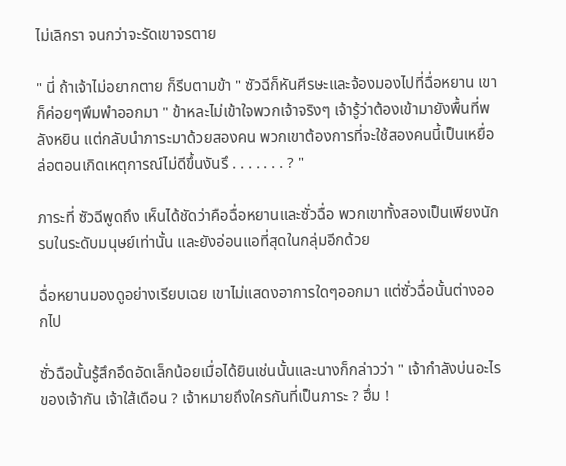ไม่เลิกรา จนกว่าจะรัดเขาจรตาย

" นี่ ถ้าเจ้าไม่อยากตาย ก็รีบตามข้า " ซัวฉีก็หันศีรษะและจ้องมองไปที่ฉื่อหยาน เขาก็ค่อยๆพึมพำออกมา " ข้าหละไม่เข้าใจพวกเจ้าจริงๆ เจ้ารู้ว่าต้องเข้ามายังพื้นที่พลังหยิน แต่กลับนำภาระมาด้วยสองคน พวกเขาต้องการที่จะใช้สองคนนี้เป็นเหยื่อล่อตอนเกิดเหตุการณ์ไม่ดีขึ้นงันรึ . . . . . . . ? "

ภาระที่ ซัวฉีพูดถึง เห็นได้ชัดว่าคือฉื่อหยานและซั่วฉื่อ พวกเขาทั้งสองเป็นเพียงนักรบในระดับมนุษย์เท่านั้น และยังอ่อนแอที่สุดในกลุ่มอีกด้วย

ฉื่อหยานมองดูอย่างเรียบเฉย เขาไม่แสดงอาการใดๆออกมา แต่ซั่วฉื่อนั้นต่างออกไป

ซั่วฉือนั้นรู้สึกอึดอัดเล็กน้อยเมื่อได้ยินเช่นนั้นและนางก็กล่าวว่า " เจ้ากำลังบ่นอะไรของเจ้ากัน เจ้าใส้เดือน ? เจ้าหมายถึงใครกันที่เป็นภาระ ? ฮึ่ม !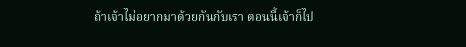ถ้าเจ้าไม่อยากมาด้วยกันกับเรา ตอนนี้เจ้าก็ไป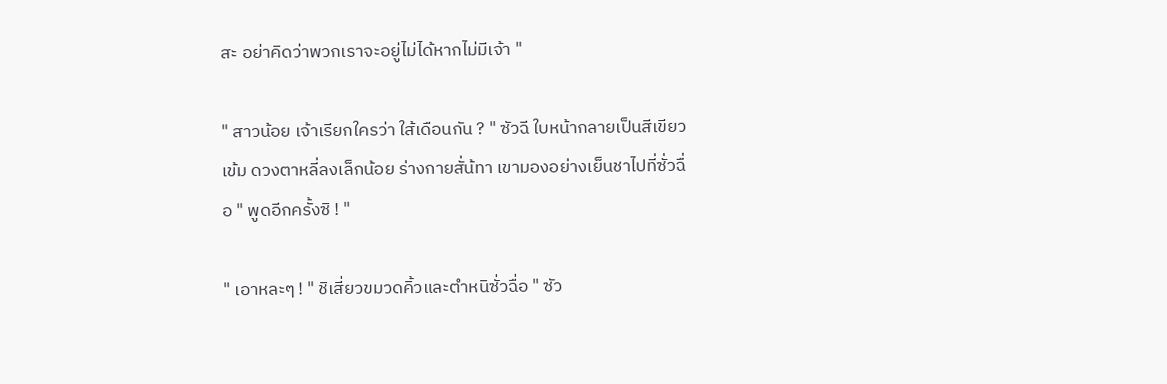สะ อย่าคิดว่าพวกเราจะอยู่ไม่ได้หากไม่มีเจ้า "

" สาวน้อย เจ้าเรียกใครว่า ใส้เดือนกัน ? " ซัวฉี ใบหน้ากลายเป็นสีเขียวเข้ม ดวงตาหลี่ลงเล็กน้อย ร่างกายสั่น้ทา เขามองอย่างเย็นชาไปที่ซั่วฉื่อ " พูดอีกครั้งซิ ! "

" เอาหละๆ ! " ชิเสี่ยวขมวดคิ้วและตำหนิซั่วฉื่อ " ซัว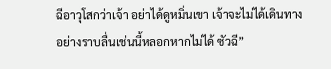ฉีอาวุโสกว่าเจ้า อย่าได้ดูหมิ่นเขา เจ้าจะไม่ได้เดินทางอย่างราบลื่นเช่นนี้หลอกหากไม่ได้ ซัวฉี”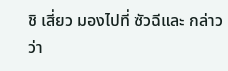ชิ เสี่ยว มองไปที่ ซัวฉีและ กล่าวว่า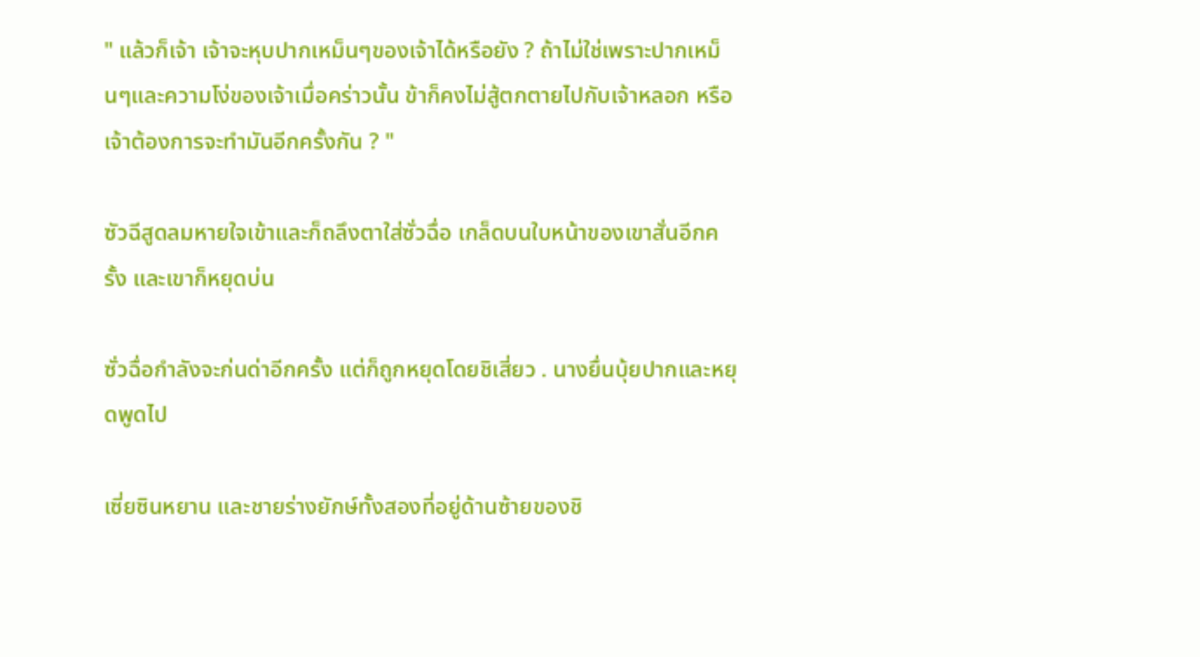" แล้วก็เจ้า เจ้าจะหุบปากเหม็นๆของเจ้าได้หรือยัง ? ถ้าไม่ใช่เพราะปากเหม็นๆและความโง่ของเจ้าเมื่อคร่าวนั้น ข้าก็คงไม่สู้ตกตายไปกับเจ้าหลอก หรือเจ้าต้องการจะทำมันอีกครั้งกัน ? "

ซัวฉีสูดลมหายใจเข้าและก็ถลึงตาใส่ซั่วฉื่อ เกล็ดบนใบหน้าของเขาสั่นอีกครั้ง และเขาก็หยุดบ่น

ซั่วฉื่อกำลังจะก่นด่าอีกครั้ง แต่ก็ถูกหยุดโดยชิเสี่ยว . นางยื่นบุ้ยปากและหยุดพูดไป

เซี่ยซินหยาน และชายร่างยักษ์ทั้งสองที่อยู่ด้านซ้ายของชิ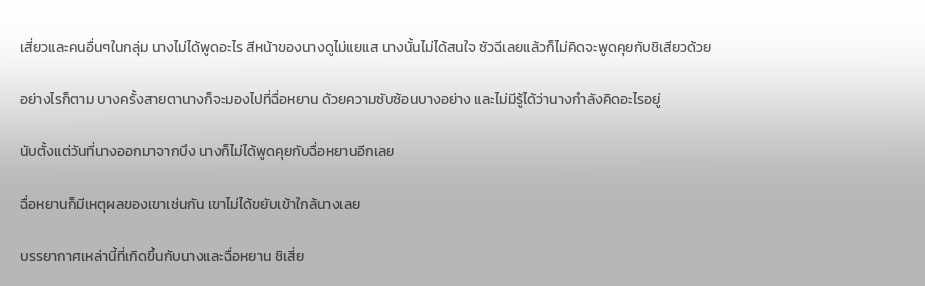เสี่ยวและคนอื่นๆในกลุ่ม นางไม่ได้พูดอะไร สีหน้าของนางดูไม่แยแส นางนั้นไม่ได้สนใจ ซัวฉีเลยแล้วก็ไม่คิดจะพูดคุยกับชิเสียวด้วย

อย่างไรก็ตาม บางครั้งสายตานางก็จะมองไปที่ฉื่อหยาน ด้วยความซับซ้อนบางอย่าง และไม่มีรู้ได้ว่านางกำลังคิดอะไรอยู่

นับตั้งแต่วันที่นางออกมาจากบึง นางก็ไม่ได้พูดคุยกับฉื่อหยานอีกเลย

ฉื่อหยานก็มีเหตุผลของเขาเช่นกัน เขาไม่ได้ขยับเข้าใกล้นางเลย

บรรยากาศเหล่านี้ที่เกิดขึ้นกับนางและฉื่อหยาน ชิเสี่ย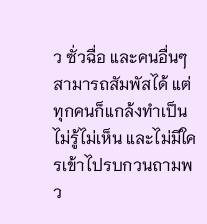ว ซั่วฉื่อ และคนอื่นๆสามารถสัมพัสได้ แต่ทุกคนก็แกล้งทำเป็นไม่รู้ไม่เห็น และไม่มีใครเข้าไปรบกวนถามพว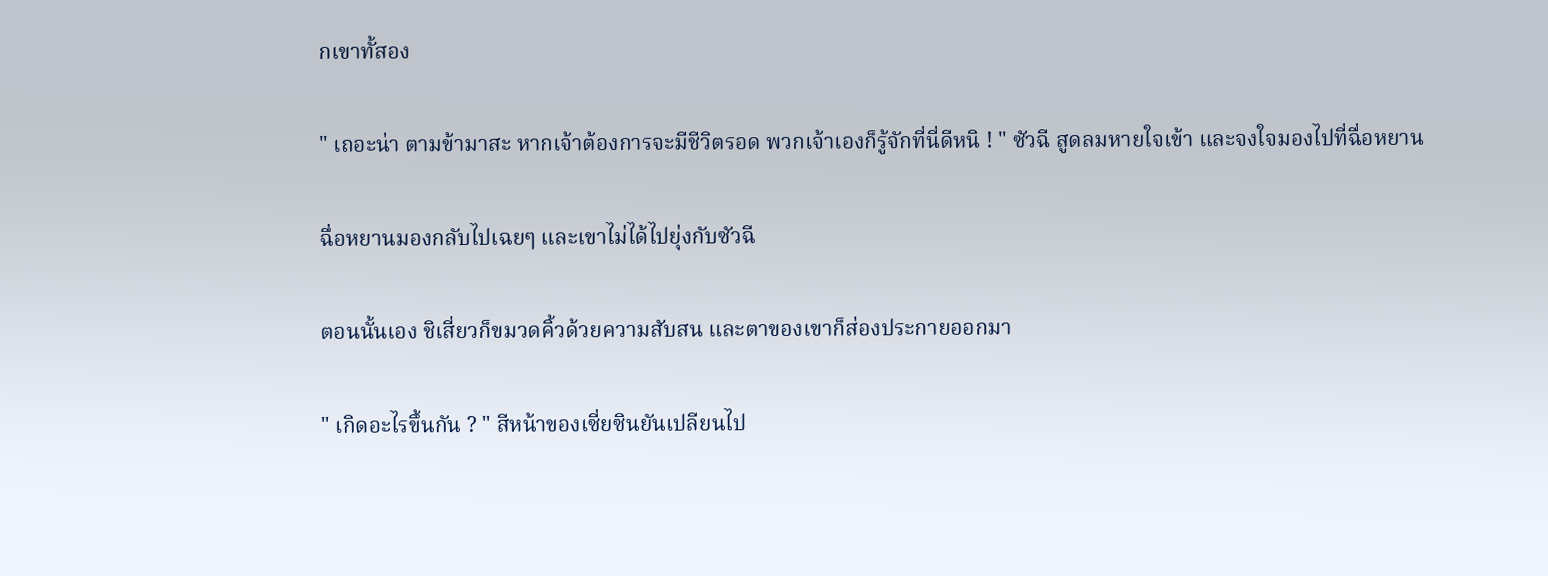กเขาทั้สอง

" เถอะน่า ตามข้ามาสะ หากเจ้าต้องการจะมีชีวิตรอด พวกเจ้าเองก็รู้จักที่นี่ดีหนิ ! " ซัวฉี สูดลมหายใจเข้า และจงใจมองไปที่ฉื่อหยาน

ฉื่อหยานมองกลับไปเฉยๆ และเขาไม่ได้ไปยุ่งกับซัวฉี

ตอนนั้นเอง ชิเสี่ยวก็ขมวดคิ้วด้วยความสับสน และตาของเขาก็ส่องประกายออกมา

" เกิดอะไรขึ้นกัน ? " สีหน้าของเซี่ยซินยันเปลียนไป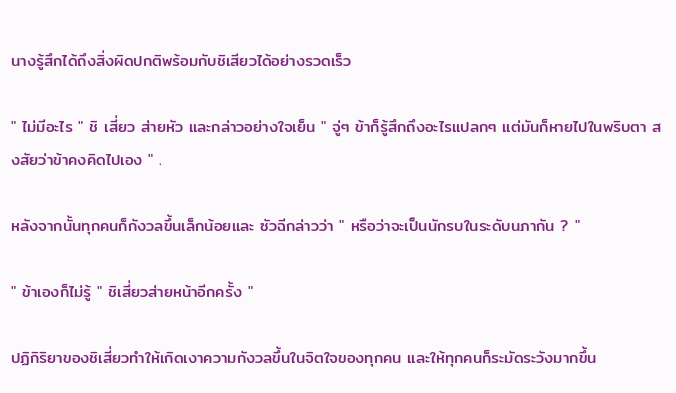นางรู้สึกได้ถึงสิ่งผิดปกติพร้อมกับชิเสียวได้อย่างรวดเร็ว

" ไม่มีอะไร " ชิ เสี่ยว ส่ายหัว และกล่าวอย่างใจเย็น " จู่ๆ ข้าก็รู้สึกถึงอะไรแปลกๆ แต่มันก็หายไปในพริบตา สงสัยว่าข้าคงคิดไปเอง " .

หลังจากนั้นทุกคนก็กังวลขึ้นเล็กน้อยและ ซัวฉีกล่าวว่า " หรือว่าจะเป็นนักรบในระดับนภากัน ? "

" ข้าเองก็ไม่รู้ " ชิเสี่ยวส่ายหน้าอีกครั้ง "

ปฏิกิริยาของชิเสี่ยวทำให้เกิดเงาความกังวลขึ้นในจิตใจของทุกคน และให้ทุกคนก็ระมัดระวังมากขึ้น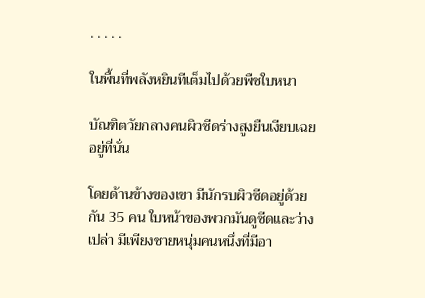. . . . .

ในพื้นที่พลังหยินทีเต็มไปด้วยพืชใบหนา

บัณฑิตวัยกลางคนผิวซีดร่างสูงยืนเงียบเฉยอยู่ที่นั่น

โดยด้านข้างของเขา มีนักรบผิวซีดอยู่ด้วยกัน 35 คน ใบหน้าของพวกมันดูซีดและว่างเปล่า มีเพียงชายหนุ่มคนหนึ่งที่มีอา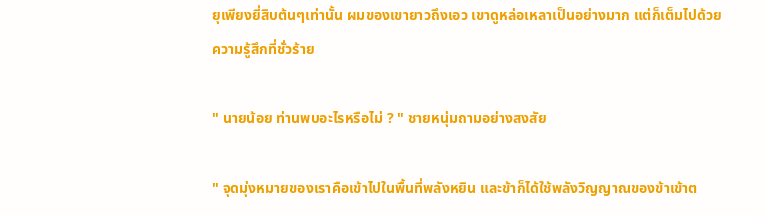ยุเพียงยี่สิบต้นๆเท่านั้น ผมของเขายาวถึงเอว เขาดูหล่อเหลาเป็นอย่างมาก แต่ก็เต็มไปด้วยความรู้สึกที่ชั่วร้าย

" นายน้อย ท่านพบอะไรหรือไม่ ? " ชายหนุ่มถามอย่างสงสัย

" จุดมุ่งหมายของเราคือเข้าไปในพื้นที่พลังหยิน และข้าก็ได้ใช้พลังวิญญาณของข้าเข้าต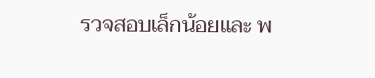รวจสอบเล็กน้อยและ พ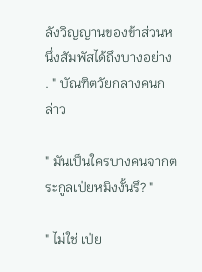ลังวิญญานของข้าส่วนหนึ่งสัมพัสได้ถึงบางอย่าง . " บัณฑิตวัยกลางคนกล่าว

" มันเป็นใครบางคนจากตระกูลเป่ยหมิงงั้นรึ? "

" ไม่ใช่ เป่ย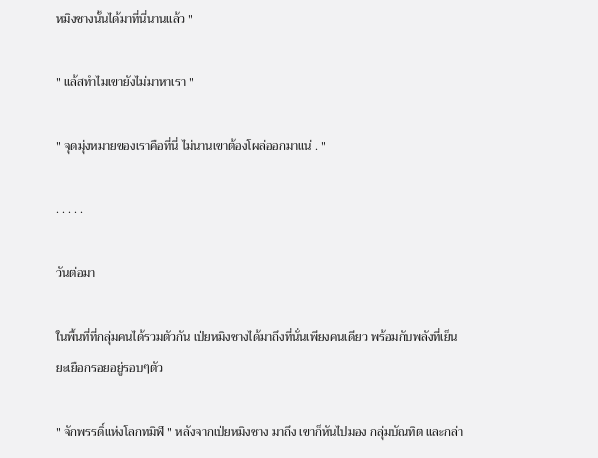หมิงชางนั้นได้มาที่นี่นานแล้ว "

" แล้สทำไมเขายังไม่มาหาเรา "

" จุดมุ่งหมายของเราคือที่นี่ ไม่นานเขาต้องโผล่ออกมาแน่ . "

. . . . .

วันต่อมา

ในพื้นที่ที่กลุ่มคนได้รวมตัวกัน เป่ยหมิงชางได้มาถึงที่นั่นเพียงคนเดียว พร้อมกับพลังที่เย็นยะเยือกรอยอยู่รอบๆตัว

" จักพรรดิ์แห่งโลกทมิฬ " หลังจากเป่ยหมิงชาง มาถึง เขาก็หันไปมอง กลุ่มบัณทิต และกล่า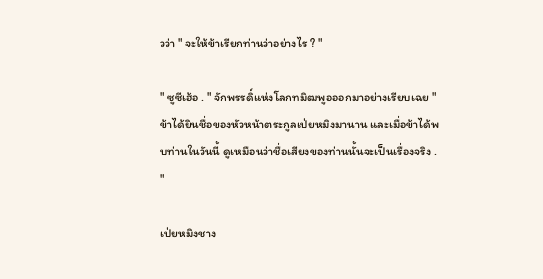วว่า " จะให้ข้าเรียกท่านว่าอย่างไร ? "

" ซูซีเฮ้อ . " จักพรรดิ์แห่งโลกทมิฒพูอออกมาอย่างเรียบเฉย " ข้าได้ยินชื่อของหัวหน้าตระกูลเป่ยหมิงมานาน และเมื่อข้าได้พบท่านในวันนี้ ดูเหมือนว่าชื่อเสียงของท่านนั้นจะเป็นเรื่องจริง . "

เป่ยหมิงชาง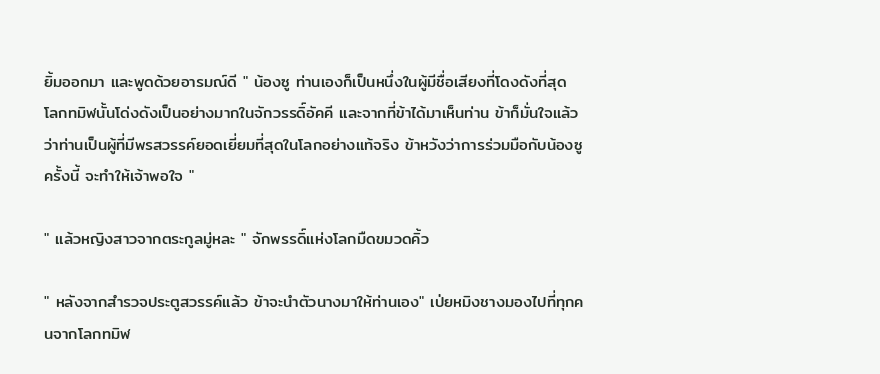ยิ้มออกมา และพูดด้วยอารมณ์ดี " น้องซู ท่านเองก็เป็นหนึ่งในผู้มีชื่อเสียงที่โดงดังที่สุด โลกทมิฬนั้นโด่งดังเป็นอย่างมากในจักวรรดิ์อัคคี และจากที่ข้าได้มาเห็นท่าน ข้าก็มั่นใจแล้วว่าท่านเป็นผู้ที่มีพรสวรรค์ยอดเยี่ยมที่สุดในโลกอย่างแท้จริง ข้าหวังว่าการร่วมมือกับน้องซูครั้งนี้ จะทำให้เจ้าพอใจ "

" แล้วหญิงสาวจากตระกูลมู่หละ " จักพรรดิ์แห่งโลกมืดขมวดคิ้ว

" หลังจากสำรวจประตูสวรรค์แล้ว ข้าจะนำตัวนางมาให้ท่านเอง" เป่ยหมิงชางมองไปที่ทุกคนจากโลกทมิฬ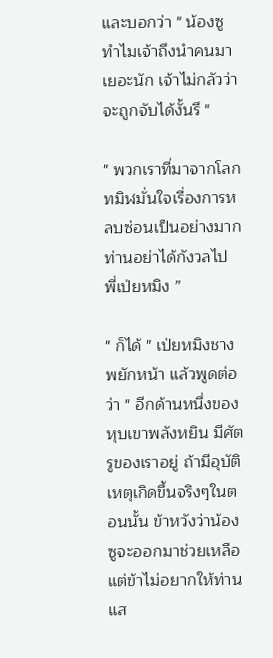และบอกว่า " น้องซู ทำไมเจ้าถึงนำคนมาเยอะนัก เจ้าไม่กลัวว่าจะถูกจับได้งั้นรึ "

" พวกเราที่มาจากโลกทมิฬมั่นใจเรื่องการหลบซ่อนเป็นอย่างมาก ท่านอย่าได้กังวลไป พี่เป่ยหมิง ”

" ก็ได้ " เป่ยหมิงชางพยักหน้า แล้วพูดต่อว่า " อีกด้านหนึ่งของหุบเขาพลังหยิน มีศัตรูของเราอยู่ ถ้ามีอุบัติเหตุเกิดขึ้นจริงๆในตอนนั้น ข้าหวังว่าน้องซูจะออกมาช่วยเหลือ แต่ข้าไม่อยากให้ท่านแส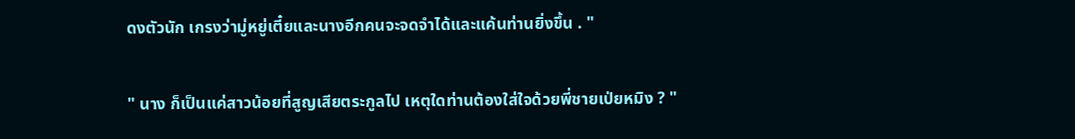ดงตัวนัก เกรงว่ามู่หยู่เตี๋ยและนางอีกคนจะจดจำได้และแค้นท่านยิ่งขึ้น . "

" นาง ก็เป็นแค่สาวน้อยที่สูญเสียตระกูลไป เหตุใดท่านต้องใส่ใจด้วยพี่ชายเป่ยหมิง ? "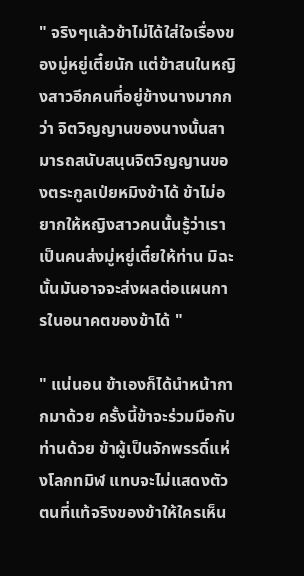" จริงๆแล้วข้าไม่ได้ใส่ใจเรื่องของมู่หยู่เตี๋ยนัก แต่ข้าสนในหญิงสาวอีกคนที่อยู่ข้างนางมากกว่า จิตวิญญานของนางนั้นสามารถสนับสนุนจิตวิญญานของตระกูลเป่ยหมิงข้าได้ ข้าไม่อยากให้หญิงสาวคนนั้นรู้ว่าเราเป็นคนส่งมู่หยู่เตี๋ยให้ท่าน มิฉะนั้นมันอาจจะส่งผลต่อแผนการในอนาคตของข้าได้ "

" แน่นอน ข้าเองก็ได้นำหน้ากากมาด้วย ครั้งนี้ข้าจะร่วมมือกับท่านด้วย ข้าผู้เป็นจักพรรดิ์แห่งโลกทมิฬ แทบจะไม่แสดงตัวตนที่แท้จริงของข้าให้ใครเห็น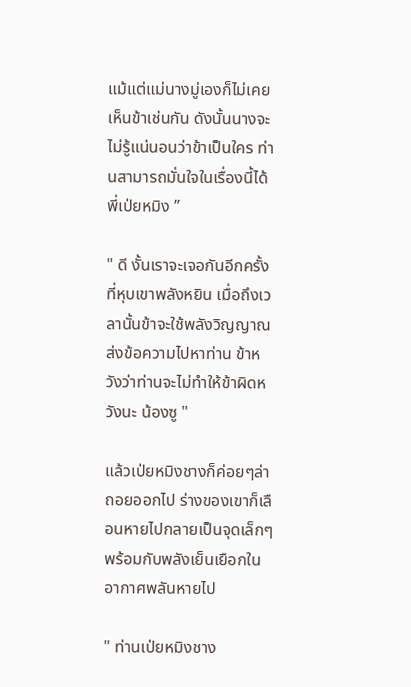แม้แต่แม่นางมู่เองก็ไม่เคยเห็นข้าเช่นกัน ดังนั้นนางจะไม่รู้แน่นอนว่าข้าเป็นใคร ท่านสามารถมั่นใจในเรื่องนี้ได้ พี่เป่ยหมิง ”

" ดี งั้นเราจะเจอกันอีกครั้งที่หุบเขาพลังหยิน เมื่อถึงเวลานั้นข้าจะใช้พลังวิญญาณส่งข้อความไปหาท่าน ข้าหวังว่าท่านจะไม่ทำให้ข้าผิดหวังนะ น้องซู "

แล้วเป่ยหมิงชางก็ค่อยๆล่าถอยออกไป ร่างของเขาก็เลือนหายไปกลายเป็นจุดเล็กๆ พร้อมกับพลังเย็นเยือกในอากาศพลันหายไป

" ท่านเป่ยหมิงชาง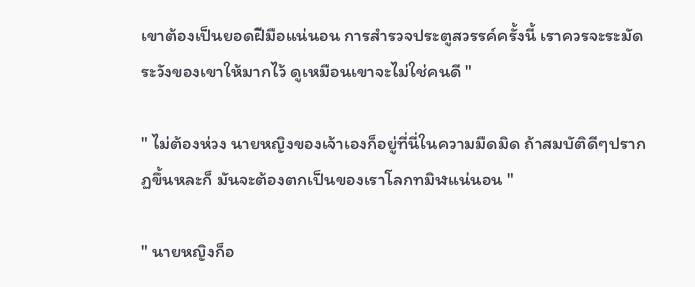เขาต้องเป็นยอดฝีมือแน่นอน การสำรวจประตูสวรรค์ครั้งนี้ เราควรจะระมัดระวังของเขาให้มากไว้ ดูเหมือนเขาจะไม่ใช่คนดี "

" ไม่ต้องห่วง นายหญิงของเจ้าเองก็อยู่ที่นี่ในความมืดมิด ถ้าสมบัติดีๆปรากฏขึ้นหละก็ มันจะต้องตกเป็นของเราโลกทมิฬแน่นอน "

" นายหญิงก็อ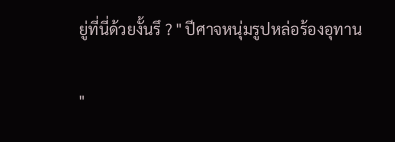ยู่ที่นี่ด้วยงั้นรึ ? " ปีศาจหนุ่มรูปหล่อร้องอุทาน

"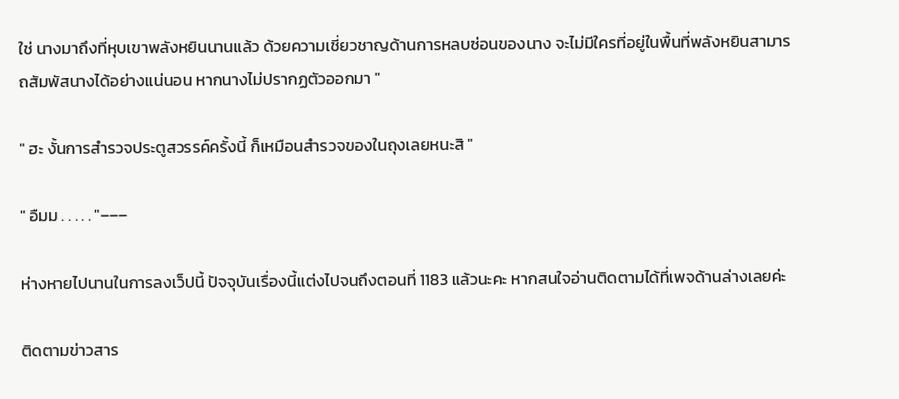ใช่ นางมาถึงที่หุบเขาพลังหยินนานแล้ว ด้วยความเชี่ยวชาญด้านการหลบซ่อนของนาง จะไม่มีใครที่อยู่ในพื้นที่พลังหยินสามารถสัมพัสนางได้อย่างแน่นอน หากนางไม่ปรากฏตัวออกมา "

" ฮะ งั้นการสำรวจประตูสวรรค์ครั้งนี้ ก็เหมือนสำรวจของในถุงเลยหนะสิ "

" อืมม . . . . . "–––

ห่างหายไปนานในการลงเว็ปนี้ ปัจจุบันเรื่องนี้แต่งไปจนถึงตอนที่ 1183 แล้วนะคะ หากสนใจอ่านติดตามได้ที่เพจด้านล่างเลยค่ะ

ติดตามข่าวสาร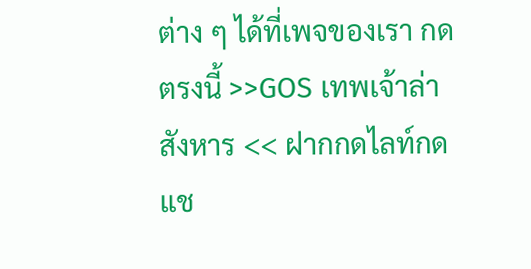ต่าง ๆ ได้ที่เพจของเรา กดตรงนี้ >>GOS เทพเจ้าล่าสังหาร << ฝากกดไลท์กดแช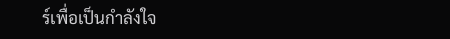ร์เพื่อเป็นกำลังใจ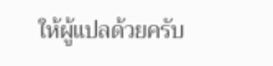ให้ผู้แปลด้วยครับ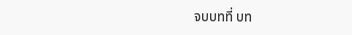จบบทที่ บท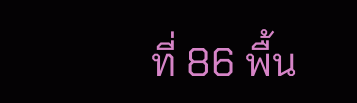ที่ 86 พื้น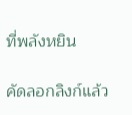ที่พลังหยิน

คัดลอกลิงก์แล้ว